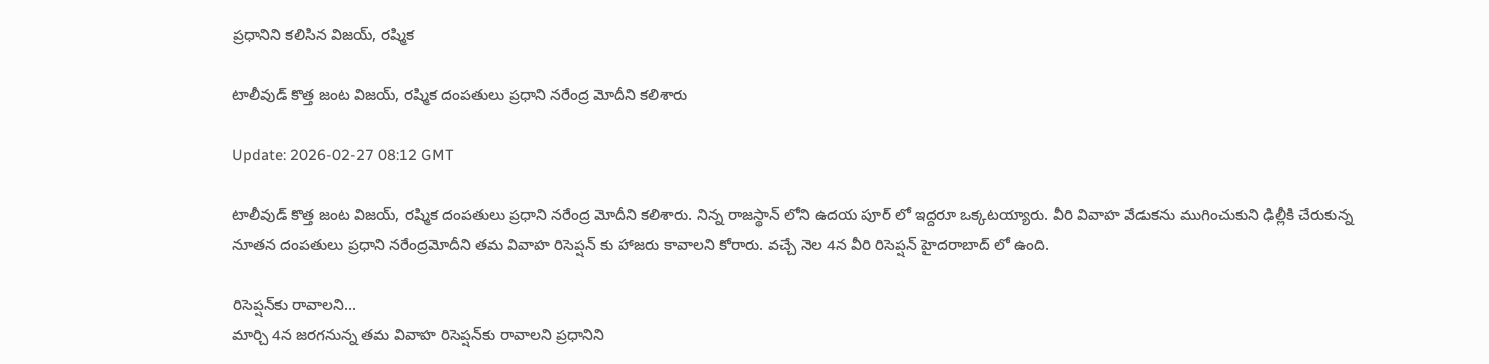ప్రధానిని కలిసిన విజయ్, రష్మిక

టాలీవుడ్ కొత్త జంట విజయ్, రష్మిక దంపతులు ప్రధాని నరేంద్ర మోదీని కలిశారు

Update: 2026-02-27 08:12 GMT

టాలీవుడ్ కొత్త జంట విజయ్, రష్మిక దంపతులు ప్రధాని నరేంద్ర మోదీని కలిశారు. నిన్న రాజస్థాన్ లోని ఉదయ పూర్ లో ఇద్దరూ ఒక్కటయ్యారు. వీరి వివాహ వేడుకను ముగించుకుని ఢిల్లీకి చేరుకున్న నూతన దంపతులు ప్రధాని నరేంద్రమోదీని తమ వివాహ రిసెప్షన్ కు హాజరు కావాలని కోరారు. వచ్చే నెల 4న వీరి రిసెప్షన్ హైదరాబాద్ లో ఉంది.

రిసెప్షన్‌కు రావాలని...
మార్చి 4న జరగనున్న తమ వివాహ రిసెప్షన్‌కు రావాలని ప్రధానిని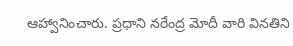ఆహ్వానించారు. ప్రధాని నరేంద్ర మోదీ వారి వినతిని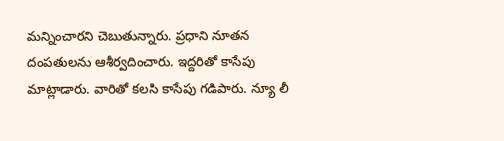మన్నించారని చెబుతున్నారు. ప్రధాని నూతన దంపతులను ఆశీర్వదించారు. ఇద్దరితో కాసేపు మాట్లాడారు. వారితో కలసి కాసేపు గడిపారు. న్యూ లీ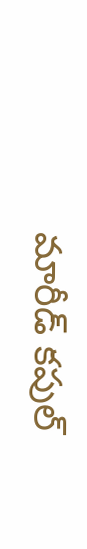మారీడ్ కపుల్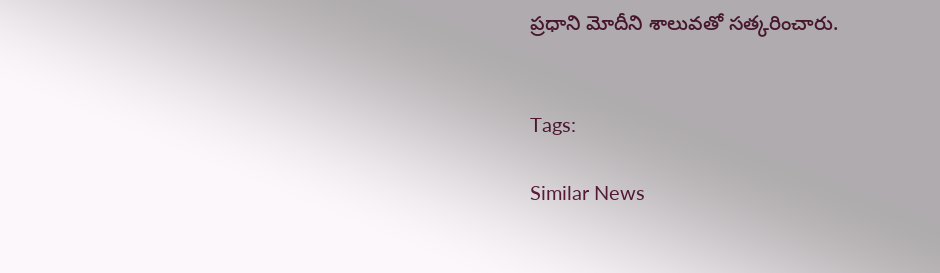ప్రధాని మోదీని శాలువతో సత్కరించారు.


Tags:

Similar News